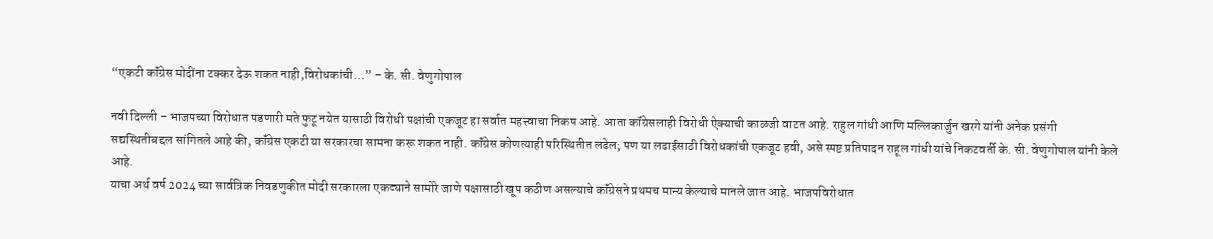“एकटी कॉंग्रेस मोदींना टक्कर देऊ शकत नाही,विरोधकांची…” – के. सी. वेणुगोपाल

नवी दिल्ली – भाजपच्या विरोधात पडणारी मते फुटू नयेत यासाठी विरोधी पक्षांची एकजूट हा सर्वात महत्त्वाचा निकष आहे. आता कॉंग्रेसलाही विरोधी ऐक्याची काळजी वाटत आहे. राहुल गांधी आणि मल्लिकार्जुन खरगे यांनी अनेक प्रसंगी सद्यस्थितीबद्दल सांगितले आहे की, कॉंग्रेस एकटी या सरकारचा सामना करू शकत नाही. कॉंग्रेस कोणत्याही परिस्थितीत लढेल; पण या लढाईसाठी विरोधकांची एकजूट हवी, असे स्पष्ट प्रतिपादन राहूल गांधी यांचे निकटवर्ती के. सी. वेणुगोपाल यांनी केले आहे.
याचा अर्थ वर्ष 2024 च्या सार्वत्रिक निवडणुकीत मोदी सरकारला एकट्याने सामोरे जाणे पक्षासाठी खूप कठीण असल्याचे कॉंग्रेसने प्रथमच मान्य केल्याचे मानले जात आहे. भाजपविरोधात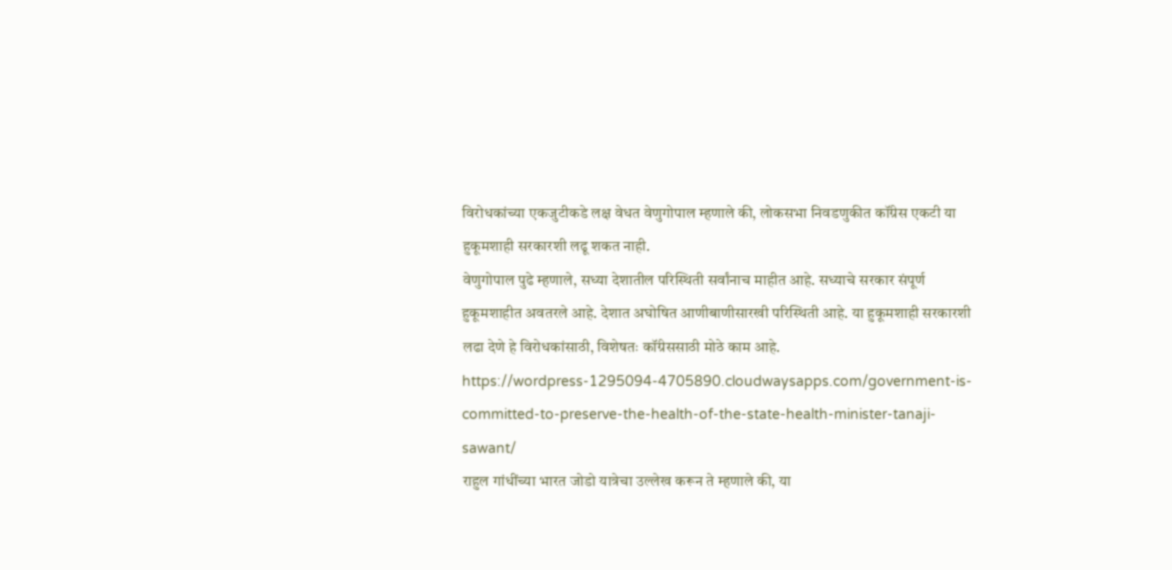विरोधकांच्या एकजुटीकडे लक्ष वेधत वेणुगोपाल म्हणाले की, लोकसभा निवडणुकीत कॉंग्रेस एकटी या हुकूमशाही सरकारशी लढू शकत नाही.
वेणुगोपाल पुढे म्हणाले, सध्या देशातील परिस्थिती सर्वांनाच माहीत आहे. सध्याचे सरकार संपूर्ण हुकूमशाहीत अवतरले आहे. देशात अघोषित आणीबाणीसारखी परिस्थिती आहे. या हुकूमशाही सरकारशी लढा देणे हे विरोधकांसाठी, विशेषतः कॉंग्रेससाठी मोठे काम आहे.
https://wordpress-1295094-4705890.cloudwaysapps.com/government-is-committed-to-preserve-the-health-of-the-state-health-minister-tanaji-sawant/
राहुल गांधींच्या भारत जोडो यात्रेचा उल्लेख करून ते म्हणाले की, या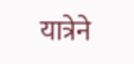यात्रेने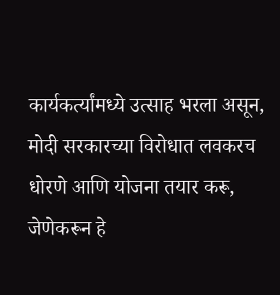कार्यकर्त्यांमध्ये उत्साह भरला असून, मोदी सरकारच्या विरोधात लवकरच धोरणे आणि योजना तयार करू, जेणेकरून हे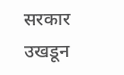सरकार उखडून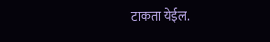टाकता येईल.